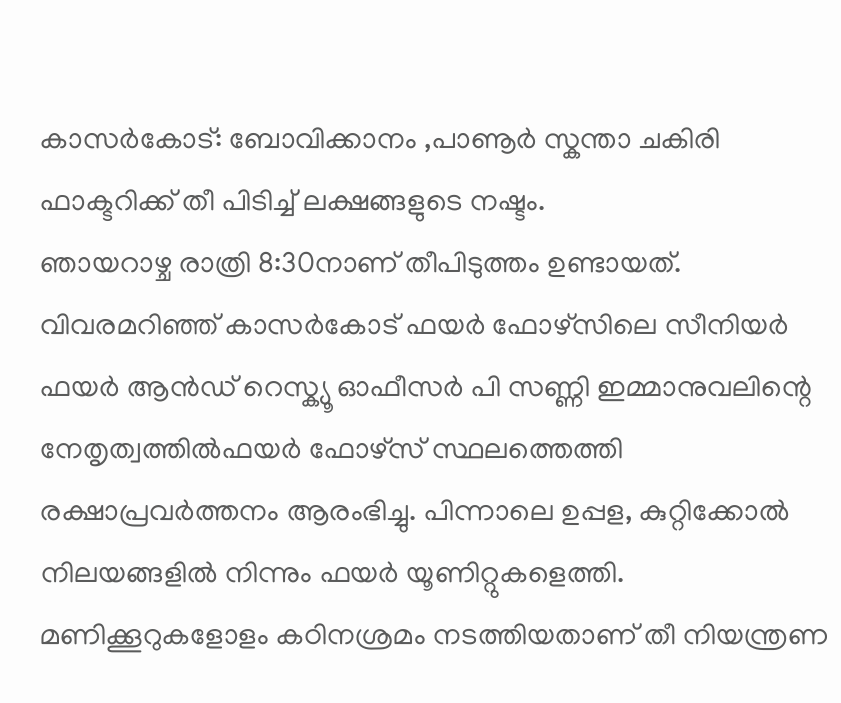കാസർകോട്: ബോവിക്കാനം ,പാണൂർ സ്കന്താ ചകിരി ഫാക്ടറിക്ക് തീ പിടിച്ച് ലക്ഷങ്ങളുടെ നഷ്ടം.
ഞായറാഴ്ച രാത്രി 8:30നാണ് തീപിടുത്തം ഉണ്ടായത്. വിവരമറിഞ്ഞ് കാസർകോട് ഫയർ ഫോഴ്സിലെ സീനിയർ ഫയർ ആൻഡ് റെസ്ക്യൂ ഓഫീസർ പി സണ്ണി ഇമ്മാനുവലിന്റെ നേതൃത്വത്തിൽഫയർ ഫോഴ്സ് സ്ഥലത്തെത്തി രക്ഷാപ്രവർത്തനം ആരംഭിച്ചു. പിന്നാലെ ഉപ്പള, കുറ്റിക്കോൽ നിലയങ്ങളിൽ നിന്നും ഫയർ യൂണിറ്റുകളെത്തി. മണിക്കൂറുകളോളം കഠിനശ്രമം നടത്തിയതാണ് തീ നിയന്ത്രണ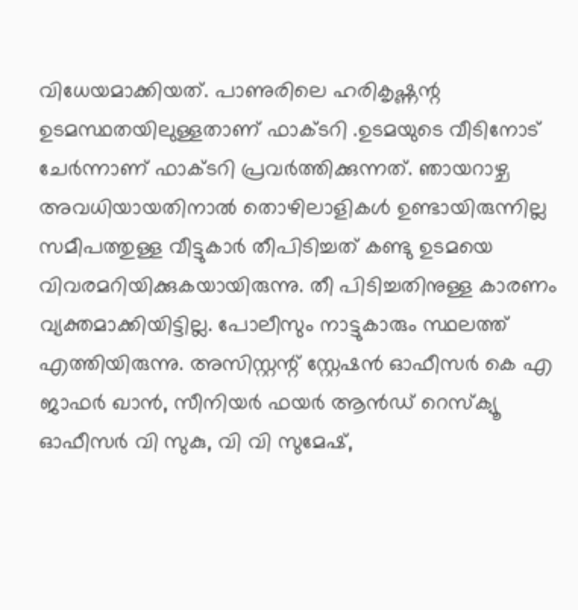വിധേയമാക്കിയത്. പാണുരിലെ ഹരികൃഷ്ണന്റ ഉടമസ്ഥതയിലുള്ളതാണ് ഫാക്ടറി .ഉടമയുടെ വീടിനോട് ചേർന്നാണ് ഫാക്ടറി പ്രവർത്തിക്കുന്നത്. ഞായറാഴ്ച അവധിയായതിനാൽ തൊഴിലാളികൾ ഉണ്ടായിരുന്നില്ല സമീപത്തുള്ള വീട്ടുകാർ തീപിടിച്ചത് കണ്ടു ഉടമയെ വിവരമറിയിക്കുകയായിരുന്നു. തീ പിടിച്ചതിനുള്ള കാരണം വ്യക്തമാക്കിയിട്ടില്ല. പോലീസും നാട്ടുകാരും സ്ഥലത്ത് എത്തിയിരുന്നു. അസിസ്റ്റന്റ് സ്റ്റേഷൻ ഓഫീസർ കെ എ ജാഫർ ഖാൻ, സീനിയർ ഫയർ ആൻഡ് റെസ്ക്യൂ ഓഫീസർ വി സുകു, വി വി സുമേഷ്,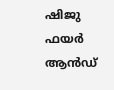ഷിജു ഫയർ ആൻഡ്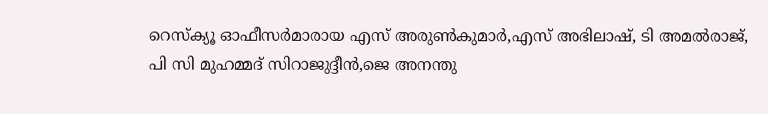റെസ്ക്യൂ ഓഫീസർമാരായ എസ് അരുൺകുമാർ,എസ് അഭിലാഷ്, ടി അമൽരാജ്, പി സി മുഹമ്മദ് സിറാജുദ്ദീൻ,ജെ അനന്തു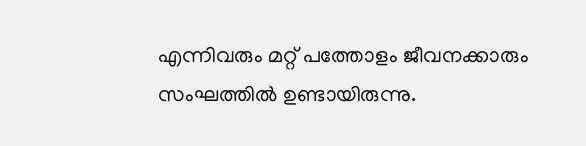എന്നിവരും മറ്റ് പത്തോളം ജീവനക്കാരും സംഘത്തിൽ ഉണ്ടായിരുന്നു.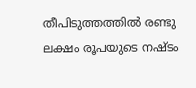തീപിടുത്തത്തിൽ രണ്ടു ലക്ഷം രൂപയുടെ നഷ്ടം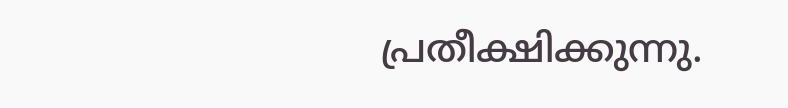പ്രതീക്ഷിക്കുന്നു.